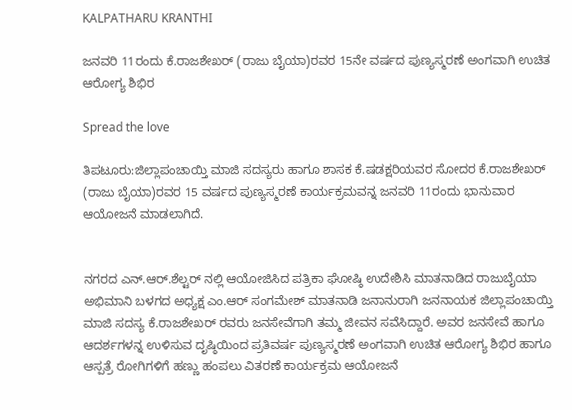KALPATHARU KRANTHI

ಜನವರಿ 11ರಂದು ಕೆ.ರಾಜಶೇಖರ್ (ರಾಜು ಬೈಯಾ)ರವರ 15ನೇ ವರ್ಷದ ಪುಣ್ಯಸ್ಮರಣೆ ಅಂಗವಾಗಿ ಉಚಿತ ಆರೋಗ್ಯ ಶಿಭಿರ

Spread the love

ತಿಪಟೂರು:ಜಿಲ್ಲಾಪಂಚಾಯ್ತಿ ಮಾಜಿ ಸದಸ್ಯರು ಹಾಗೂ ಶಾಸಕ ಕೆ.ಷಡಕ್ಷರಿಯವರ ಸೋದರ ಕೆ.ರಾಜಶೇಖರ್ (ರಾಜು ಬೈಯಾ)ರವರ 15 ವರ್ಷದ ಪುಣ್ಯಸ್ಮರಣೆ ಕಾರ್ಯಕ್ರಮವನ್ನ ಜನವರಿ 11ರಂದು ಭಾನುವಾರ ಆಯೋಜನೆ ಮಾಡಲಾಗಿದೆ.


ನಗರದ ಎನ್.ಆರ್.ಶೆಲ್ಟರ್ ನಲ್ಲಿ ಆಯೋಜಿಸಿದ ಪತ್ರಿಕಾ ಘೋಷ್ಠಿ ಉದೇಶಿಸಿ ಮಾತನಾಡಿದ ರಾಜುಬೈಯಾ ಅಭಿಮಾನಿ ಬಳಗದ ಅಧ್ಯಕ್ಷ ಎಂ.ಆರ್ ಸಂಗಮೇಶ್ ಮಾತನಾಡಿ ಜನಾನುರಾಗಿ ಜನನಾಯಕ ಜಿಲ್ಲಾಪಂಚಾಯ್ತಿ ಮಾಜಿ ಸದಸ್ಯ ಕೆ.ರಾಜಶೇಖರ್ ರವರು ಜನಸೇವೆಗಾಗಿ ತಮ್ಮ ಜೀವನ ಸವೆಸಿದ್ದಾರೆ. ಅವರ ಜನಸೇವೆ ಹಾಗೂ ಆದರ್ಶಗಳನ್ನ ಉಳಿಸುವ ದೃಷ್ಠಿಯಿಂದ ಪ್ರತಿವರ್ಷ ಪುಣ್ಯಸ್ಮರಣೆ ಅಂಗವಾಗಿ ಉಚಿತ ಆರೋಗ್ಯ ಶಿಭಿರ ಹಾಗೂ ಆಸ್ಪತ್ರೆ ರೋಗಿಗಳಿಗೆ ಹಣ್ಣು ಹಂಪಲು ವಿತರಣೆ ಕಾರ್ಯಕ್ರಮ ಆಯೋಜನೆ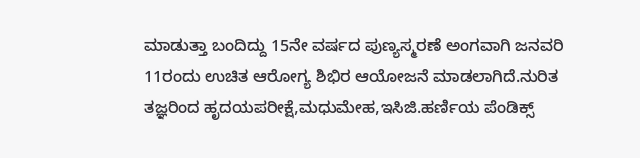ಮಾಡುತ್ತಾ ಬಂದಿದ್ದು 15ನೇ ವರ್ಷದ ಪುಣ್ಯಸ್ಮರಣೆ ಅಂಗವಾಗಿ ಜನವರಿ 11ರಂದು ಉಚಿತ ಆರೋಗ್ಯ ಶಿಭಿರ ಆಯೋಜನೆ ಮಾಡಲಾಗಿದೆ.ನುರಿತ ತಜ್ಞರಿಂದ ಹೃದಯಪರೀಕ್ಷೆ,ಮಧುಮೇಹ,ಇಸಿಜಿ.ಹರ್ಣಿಯ ಪೆಂಡಿಕ್ಸ್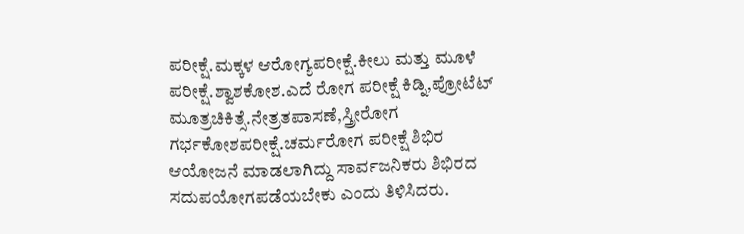ಪರೀಕ್ಷೆ.ಮಕ್ಕಳ ಆರೋಗ್ಯಪರೀಕ್ಷೆ.ಕೀಲು ಮತ್ತು ಮೂಳೆ ಪರೀಕ್ಷೆ.ಶ್ವಾಶಕೋಶ.ಎದೆ ರೋಗ ಪರೀಕ್ಷೆ ಕಿಡ್ನಿ,ಪ್ರೋಟೆಟ್ ಮೂತ್ರಚಿಕಿತ್ಸೆ.ನೇತ್ರತಪಾಸಣೆ,ಸ್ತ್ರೀರೋಗ ಗರ್ಭಕೋಶಪರೀಕ್ಷೆ.ಚರ್ಮರೋಗ ಪರೀಕ್ಷೆ ಶಿಭಿರ ಆಯೋಜನೆ ಮಾಡಲಾಗಿದ್ದು ಸಾರ್ವಜನಿಕರು ಶಿಭಿರದ ಸದುಪಯೋಗಪಡೆಯಬೇಕು ಎಂದು ತಿಳಿಸಿದರು.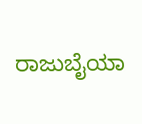ರಾಜುಬೈಯಾ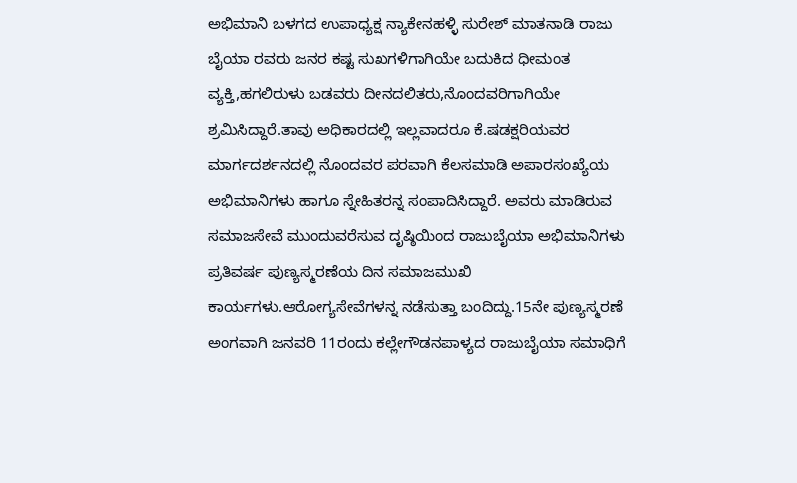ಅಭಿಮಾನಿ ಬಳಗದ ಉಪಾಧ್ಯಕ್ಷ ನ್ಯಾಕೇನಹಳ್ಳಿ ಸುರೇಶ್ ಮಾತನಾಡಿ ರಾಜು ಬೈಯಾ ರವರು ಜನರ ಕಷ್ಟ ಸುಖಗಳಿಗಾಗಿಯೇ ಬದುಕಿದ ಧೀಮಂತ ವ್ಯಕ್ತಿ,ಹಗಲಿರುಳು ಬಡವರು ದೀನದಲಿತರು,ನೊಂದವರಿಗಾಗಿಯೇ ಶ್ರಮಿಸಿದ್ದಾರೆ.ತಾವು ಅಧಿಕಾರದಲ್ಲಿ ಇಲ್ಲವಾದರೂ ಕೆ.ಷಡಕ್ಷರಿಯವರ ಮಾರ್ಗದರ್ಶನದಲ್ಲಿ ನೊಂದವರ ಪರವಾಗಿ ಕೆಲಸಮಾಡಿ ಅಪಾರಸಂಖ್ಯೆಯ ಅಭಿಮಾನಿಗಳು ಹಾಗೂ ಸ್ನೇಹಿತರನ್ನ ಸಂಪಾದಿಸಿದ್ದಾರೆ. ಅವರು ಮಾಡಿರುವ ಸಮಾಜಸೇವೆ ಮುಂದುವರೆಸುವ ದೃಷ್ಠಿಯಿಂದ ರಾಜುಬೈಯಾ ಅಭಿಮಾನಿಗಳು ಪ್ರತಿವರ್ಷ ಪುಣ್ಯಸ್ಮರಣೆಯ ದಿನ ಸಮಾಜಮುಖಿ ಕಾರ್ಯಗಳು.ಆರೋಗ್ಯಸೇವೆಗಳನ್ನ ನಡೆಸುತ್ತಾ ಬಂದಿದ್ದು.15ನೇ ಪುಣ್ಯಸ್ಮರಣೆ ಅಂಗವಾಗಿ ಜನವರಿ 11ರಂದು ಕಲ್ಲೇಗೌಡನಪಾಳ್ಯದ ರಾಜುಬೈಯಾ ಸಮಾಧಿಗೆ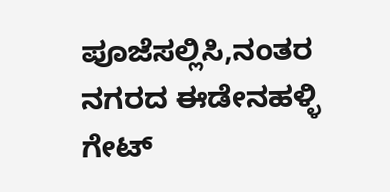ಪೂಜೆಸಲ್ಲಿಸಿ,ನಂತರ ನಗರದ ಈಡೇನಹಳ್ಳಿ ಗೇಟ್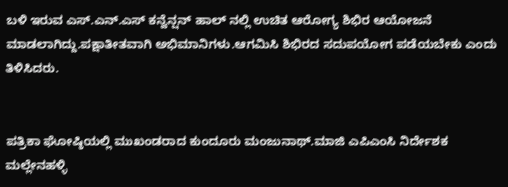ಬಳಿ ಇರುವ ಎಸ್.ಎನ್.ಎಸ್ ಕನ್ವೆನ್ಷನ್ ಹಾಲ್ ನಲ್ಲಿ ಉಚಿತ ಆರೋಗ್ಯ ಶಿಭಿರ ಆಯೋಜನೆ ಮಾಡಲಾಗಿದ್ದು.ಪಕ್ಷಾತೀತವಾಗಿ ಅಭಿಮಾನಿಗಳು.ಆಗಮಿಸಿ ಶಿಭಿರದ ಸದುಪಯೋಗ ಪಡೆಯಬೇಕು ಎಂದು ತಿಳಿಸಿದರು.


ಪತ್ರಿಕಾ ಘೋಷ್ಠಿಯಲ್ಲಿ ಮುಖಂಡರಾದ ಕುಂದೂರು ಮಂಜುನಾಥ್.ಮಾಜಿ ಎಪಿಎಂಸಿ ನಿರ್ದೇಶಕ ಮಲ್ಲೇನಹಳ್ಳಿ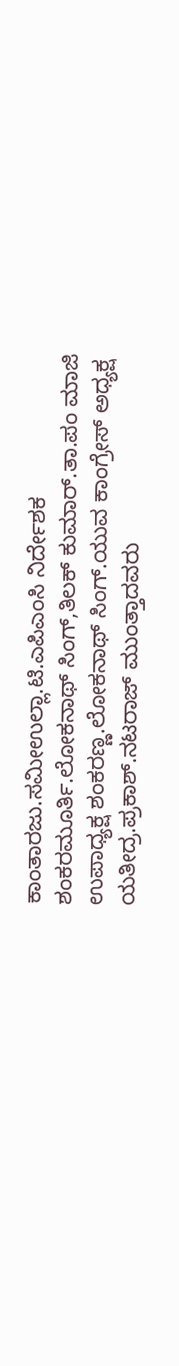ಕಾಂತಾರಜು.ಸಮೀಉಲ್ಲಾ.ಟಿ.ಎಪಿಎಂಸಿ ನಿರ್ದೇಶಕ ಶಂಕರಮೂರ್ತಿ.ಲೋಕನಾಥ್ ಸಿಂಗ್‌,ತಿಲಕ್ ಕುಮಾರ್.ತಾ.ಪಂ ಮಾಜಿ ಉಪಾಧ್ಯಕ್ಷ ಶಂಕರಣ್ಣ.ಲೋಕನಾಥ್ ಸಿಂಗ್.ಯುವ ಕಾಂಗ್ರೇಸ್ ಅಧ್ಯಕ್ಷ ಯತೀದ್ರ‌.ಪ್ರಕಾಶ್.ನಟರಾಜ್‌ ಮುಂತ್ತಾದವರು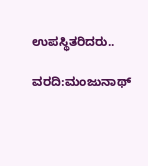ಉಪಸ್ಥಿತರಿದರು..

ವರದಿ:ಮಂಜುನಾಥ್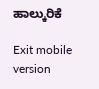ಹಾಲ್ಕುರಿಕೆ

Exit mobile version